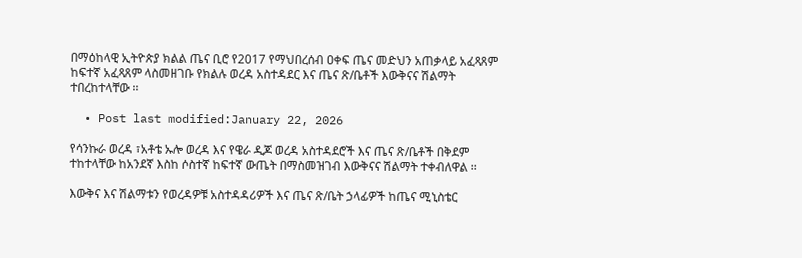በማዕከላዊ ኢትዮጵያ ክልል ጤና ቢሮ የ2017 የማህበረሰብ ዐቀፍ ጤና መድህን አጠቃላይ አፈጻጸም ከፍተኛ አፈጻጸም ላስመዘገቡ የክልሉ ወረዳ አስተዳደር እና ጤና ጽ/ቤቶች እውቅናና ሽልማት ተበረከተላቸው ፡፡

  • Post last modified:January 22, 2026

የሳንኩራ ወረዳ ፣አቶቴ ኡሎ ወረዳ እና የዌራ ዲጆ ወረዳ አስተዳደሮች እና ጤና ጽ/ቤቶች በቅደም ተከተላቸው ከአንደኛ እስከ ሶስተኛ ከፍተኛ ውጤት በማስመዝገብ እውቅናና ሽልማት ተቀብለዋል ፡፡

እውቅና እና ሽልማቱን የወረዳዎቹ አስተዳዳሪዎች እና ጤና ጽ/ቤት ኃላፊዎች ከጤና ሚኒስቴር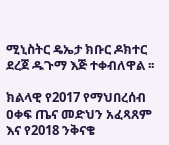ሚኒስትር ዴኤታ ክቡር ዶክተር ደረጀ ዱጉማ እጅ ተቀብለዋል ፡፡

ክልላዊ የ2017 የማህበረሰብ ዐቀፍ ጤና መድህን አፈጻጸም እና የ2018 ንቅናቄ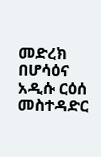መድረክ በሆሳዕና አዲሱ ርዕሰ መስተዳድር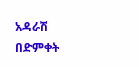አዳራሽ በድምቀት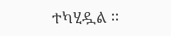ተካሂዷል ፡፡